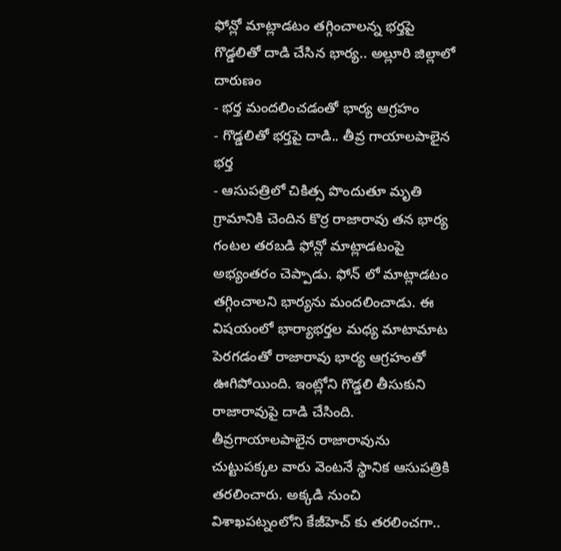ఫోన్లో మాట్లాడటం తగ్గించాలన్న భర్తపై గొడ్డలితో దాడి చేసిన భార్య.. అల్లూరి జిల్లాలో దారుణం
- భర్త మందలించడంతో భార్య ఆగ్రహం
- గొడ్డలితో భర్తపై దాడి.. తీవ్ర గాయాలపాలైన భర్త
- ఆసుపత్రిలో చికిత్స పొందుతూ మృతి
గ్రామానికి చెందిన కొర్ర రాజారావు తన భార్య గంటల తరబడి ఫోన్లో మాట్లాడటంపై అభ్యంతరం చెప్పాడు. ఫోన్ లో మాట్లాడటం తగ్గించాలని భార్యను మందలించాడు. ఈ విషయంలో భార్యాభర్తల మధ్య మాటామాట పెరగడంతో రాజారావు భార్య ఆగ్రహంతో ఊగిపోయింది. ఇంట్లోని గొడ్డలి తీసుకుని రాజారావుపై దాడి చేసింది.
తీవ్రగాయాలపాలైన రాజారావును చుట్టుపక్కల వారు వెంటనే స్థానిక ఆసుపత్రికి తరలించారు. అక్కడి నుంచి విశాఖపట్నంలోని కేజీహెచ్ కు తరలించగా..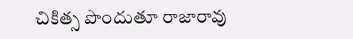చికిత్స పొందుతూ రాజారావు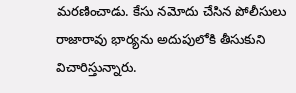మరణించాడు. కేసు నమోదు చేసిన పోలీసులు రాజారావు భార్యను అదుపులోకి తీసుకుని విచారిస్తున్నారు.